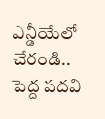ఎన్డీయేలో చేరండి.. పెద్ద పదవి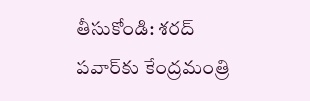తీసుకోండి: శరద్ పవార్‌కు కేంద్రమంత్రి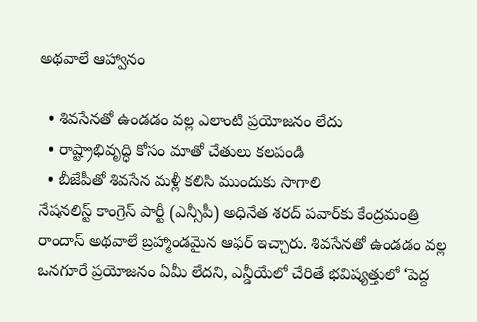అథవాలే ఆహ్వానం

  • శివసేనతో ఉండడం వల్ల ఎలాంటి ప్రయోజనం లేదు
  • రాష్ట్రాభివృద్ధి కోసం మాతో చేతులు కలపండి
  • బీజేపీతో శివసేన మళ్లీ కలిసి ముందుకు సాగాలి
నేషనలిస్ట్ కాంగ్రెస్ పార్టీ (ఎన్సీపీ) అధినేత శరద్ పవార్‌కు కేంద్రమంత్రి రాందాస్ అథవాలే బ్రహ్మాండమైన ఆఫర్ ఇచ్చారు. శివసేనతో ఉండడం వల్ల ఒనగూరే ప్రయోజనం ఏమీ లేదని, ఎన్డీయేలో చేరితే భవిష్యత్తులో ‘పెద్ద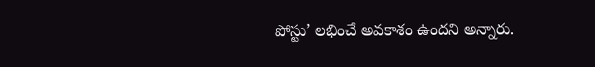పోస్టు’ లభించే అవకాశం ఉందని అన్నారు.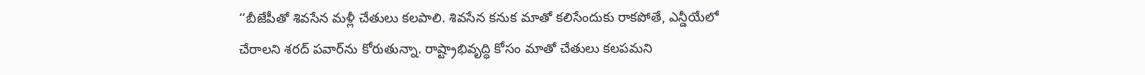‘‘బీజేపీతో శివసేన మళ్లీ చేతులు కలపాలి. శివసేన కనుక మాతో కలిసేందుకు రాకపోతే, ఎన్డీయేలో చేరాలని శరద్ పవార్‌ను కోరుతున్నా. రాష్ట్రాభివృద్ధి కోసం మాతో చేతులు కలపమని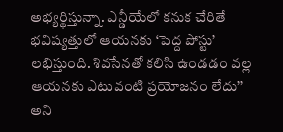అభ్యర్థిస్తున్నా. ఎన్డీయేలో కనుక చేరితే భవిష్యత్తులో ఆయనకు ‘పెద్ద పోస్టు’ లభిస్తుంది. శివసేనతో కలిసి ఉండడం వల్ల ఆయనకు ఎటువంటి ప్రయోజనం లేదు’’ అని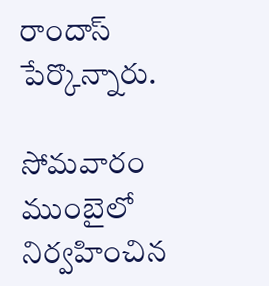రాందాస్ పేర్కొన్నారు.

సోమవారం ముంబైలో నిర్వహించిన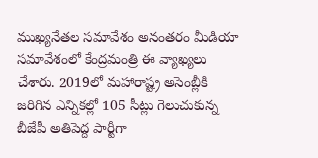ముఖ్యనేతల సమావేశం అనంతరం మీడియా సమావేశంలో కేంద్రమంత్రి ఈ వ్యాఖ్యలు చేశారు. 2019లో మహారాష్ట్ర అసెంబ్లీకి జరిగిన ఎన్నికల్లో 105 సీట్లు గెలుచుకున్న బీజేపీ అతిపెద్ద పార్టీగా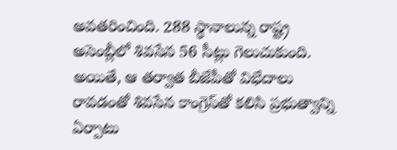అవతరించింది. 288 స్థానాలున్న రాష్ట్ర అసెంబ్లీలో శివసేన 56 సీట్లు గెలుచుకుంది. అయితే, ఆ తర్వాత బీజేపీతో విభేదాలు రావడంతో శివసేన కాంగ్రెస్‌తో కలిసి ప్రభుత్వాన్ని ఏర్పాటు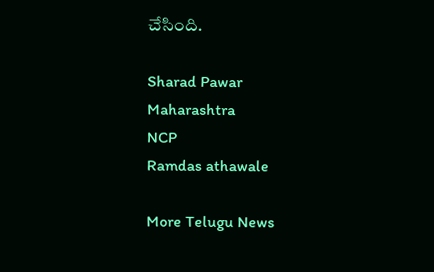చేసింది.

Sharad Pawar
Maharashtra
NCP
Ramdas athawale

More Telugu News